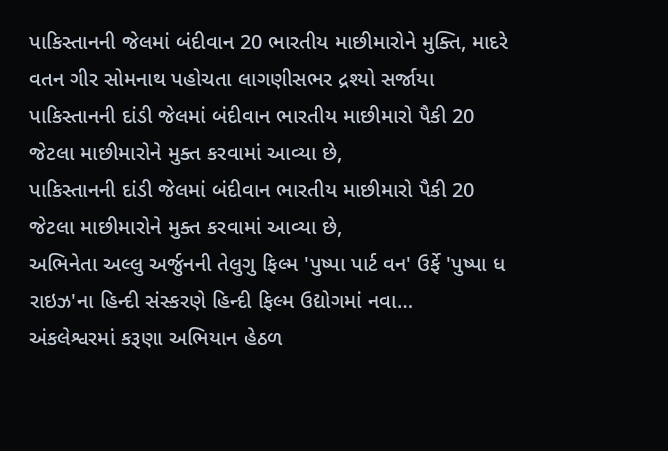પાકિસ્તાનની જેલમાં બંદીવાન 20 ભારતીય માછીમારોને મુક્તિ, માદરે વતન ગીર સોમનાથ પહોચતા લાગણીસભર દ્રશ્યો સર્જાયા
પાકિસ્તાનની દાંડી જેલમાં બંદીવાન ભારતીય માછીમારો પૈકી 20 જેટલા માછીમારોને મુક્ત કરવામાં આવ્યા છે,
પાકિસ્તાનની દાંડી જેલમાં બંદીવાન ભારતીય માછીમારો પૈકી 20 જેટલા માછીમારોને મુક્ત કરવામાં આવ્યા છે,
અભિનેતા અલ્લુ અર્જુનની તેલુગુ ફિલ્મ 'પુષ્પા પાર્ટ વન' ઉર્ફે 'પુષ્પા ધ રાઇઝ'ના હિન્દી સંસ્કરણે હિન્દી ફિલ્મ ઉદ્યોગમાં નવા…
અંકલેશ્વરમાં કરૂણા અભિયાન હેઠળ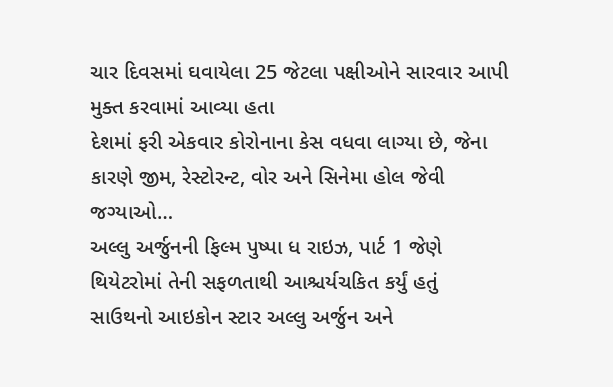ચાર દિવસમાં ઘવાયેલા 25 જેટલા પક્ષીઓને સારવાર આપી મુક્ત કરવામાં આવ્યા હતા
દેશમાં ફરી એકવાર કોરોનાના કેસ વધવા લાગ્યા છે, જેના કારણે જીમ, રેસ્ટોરન્ટ, વોર અને સિનેમા હોલ જેવી જગ્યાઓ…
અલ્લુ અર્જુનની ફિલ્મ પુષ્પા ધ રાઇઝ, પાર્ટ 1 જેણે થિયેટરોમાં તેની સફળતાથી આશ્ચર્યચકિત કર્યું હતું
સાઉથનો આઇકોન સ્ટાર અલ્લુ અર્જુન અને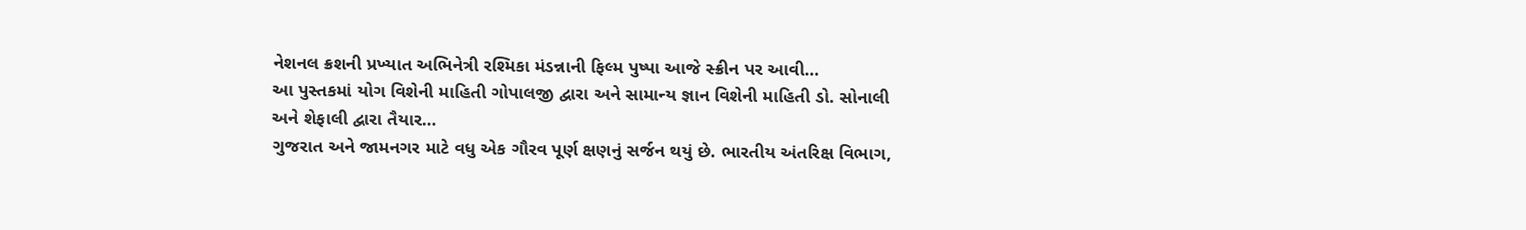નેશનલ ક્રશની પ્રખ્યાત અભિનેત્રી રશ્મિકા મંડન્નાની ફિલ્મ પુષ્પા આજે સ્ક્રીન પર આવી…
આ પુસ્તકમાં યોગ વિશેની માહિતી ગોપાલજી દ્વારા અને સામાન્ય જ્ઞાન વિશેની માહિતી ડો. સોનાલી અને શેફાલી દ્વારા તૈયાર…
ગુજરાત અને જામનગર માટે વધુ એક ગૌરવ પૂર્ણ ક્ષણનું સર્જન થયું છે. ભારતીય અંતરિક્ષ વિભાગ,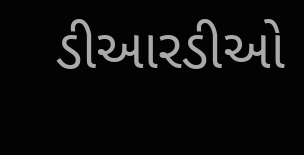ડીઆરડીઓ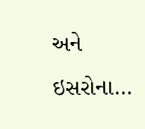અને ઇસરોના…